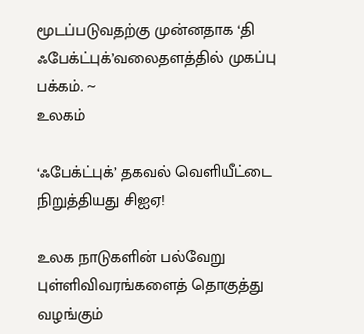மூடப்படுவதற்கு முன்னதாக ‘தி ஃபேக்ட்புக்’வலைதளத்தில் முகப்பு பக்கம். ~
உலகம்

‘ஃபேக்ட்புக்’ தகவல் வெளியீட்டை நிறுத்தியது சிஐஏ!

உலக நாடுகளின் பல்வேறு புள்ளிவிவரங்களைத் தொகுத்து வழங்கும்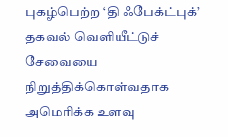புகழ்பெற்ற ‘தி ஃபேக்ட்புக்’ தகவல் வெளியீட்டுச் சேவையை நிறுத்திக்கொள்வதாக அமெரிக்க உளவு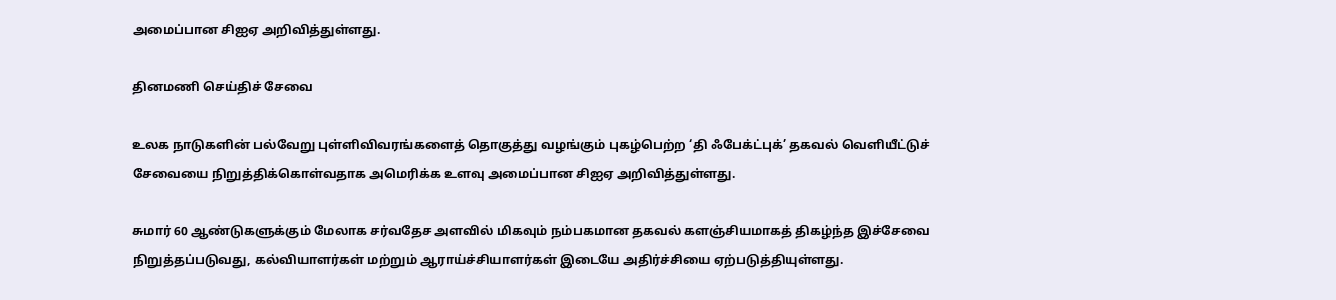அமைப்பான சிஐஏ அறிவித்துள்ளது.

தினமணி செய்திச் சேவை

உலக நாடுகளின் பல்வேறு புள்ளிவிவரங்களைத் தொகுத்து வழங்கும் புகழ்பெற்ற ‘தி ஃபேக்ட்புக்’ தகவல் வெளியீட்டுச் சேவையை நிறுத்திக்கொள்வதாக அமெரிக்க உளவு அமைப்பான சிஐஏ அறிவித்துள்ளது.

சுமார் 60 ஆண்டுகளுக்கும் மேலாக சர்வதேச அளவில் மிகவும் நம்பகமான தகவல் களஞ்சியமாகத் திகழ்ந்த இச்சேவை நிறுத்தப்படுவது, கல்வியாளர்கள் மற்றும் ஆராய்ச்சியாளர்கள் இடையே அதிர்ச்சியை ஏற்படுத்தியுள்ளது.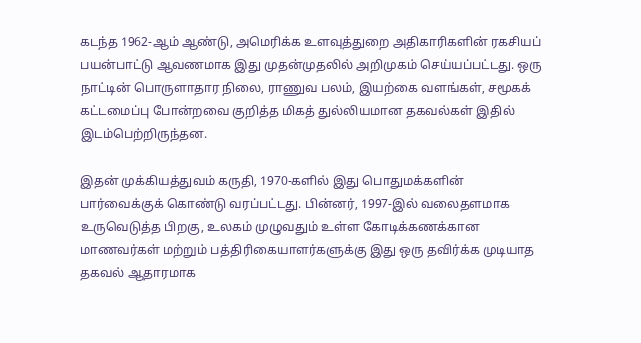கடந்த 1962-ஆம் ஆண்டு, அமெரிக்க உளவுத்துறை அதிகாரிகளின் ரகசியப் பயன்பாட்டு ஆவணமாக இது முதன்முதலில் அறிமுகம் செய்யப்பட்டது. ஒரு நாட்டின் பொருளாதார நிலை, ராணுவ பலம், இயற்கை வளங்கள், சமூகக் கட்டமைப்பு போன்றவை குறித்த மிகத் துல்லியமான தகவல்கள் இதில் இடம்பெற்றிருந்தன.

இதன் முக்கியத்துவம் கருதி, 1970-களில் இது பொதுமக்களின் பார்வைக்குக் கொண்டு வரப்பட்டது. பின்னர், 1997-இல் வலைதளமாக உருவெடுத்த பிறகு, உலகம் முழுவதும் உள்ள கோடிக்கணக்கான மாணவர்கள் மற்றும் பத்திரிகையாளர்களுக்கு இது ஒரு தவிர்க்க முடியாத தகவல் ஆதாரமாக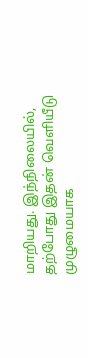மாறியது. இந்நிலையில், தற்போது இதன் வெளியீடு முழுமையாக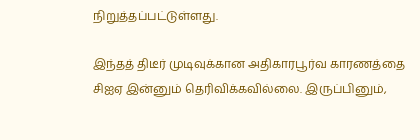நிறுத்தப்பட்டுள்ளது.

இந்தத் திடீர் முடிவுக்கான அதிகாரபூர்வ காரணத்தை சிஐஏ இன்னும் தெரிவிக்கவில்லை. இருப்பினும்,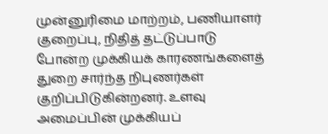முன்னுரிமை மாற்றம், பணியாளர் குறைப்பு, நிதித் தட்டுப்பாடு போன்ற முக்கியக் காரணங்களைத் துறை சார்ந்த நிபுணர்கள் குறிப்பிடுகின்றனர். உளவு அமைப்பின் முக்கியப்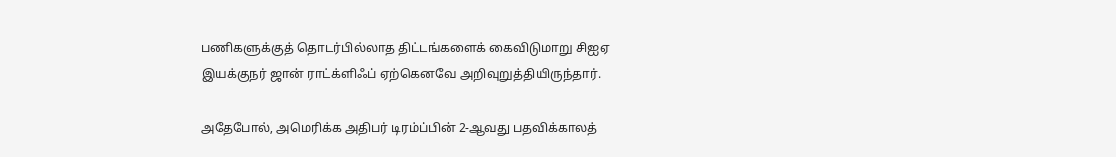பணிகளுக்குத் தொடர்பில்லாத திட்டங்களைக் கைவிடுமாறு சிஐஏ இயக்குநர் ஜான் ராட்க்ளிஃப் ஏற்கெனவே அறிவுறுத்தியிருந்தார்.

அதேபோல், அமெரிக்க அதிபர் டிரம்ப்பின் 2-ஆவது பதவிக்காலத்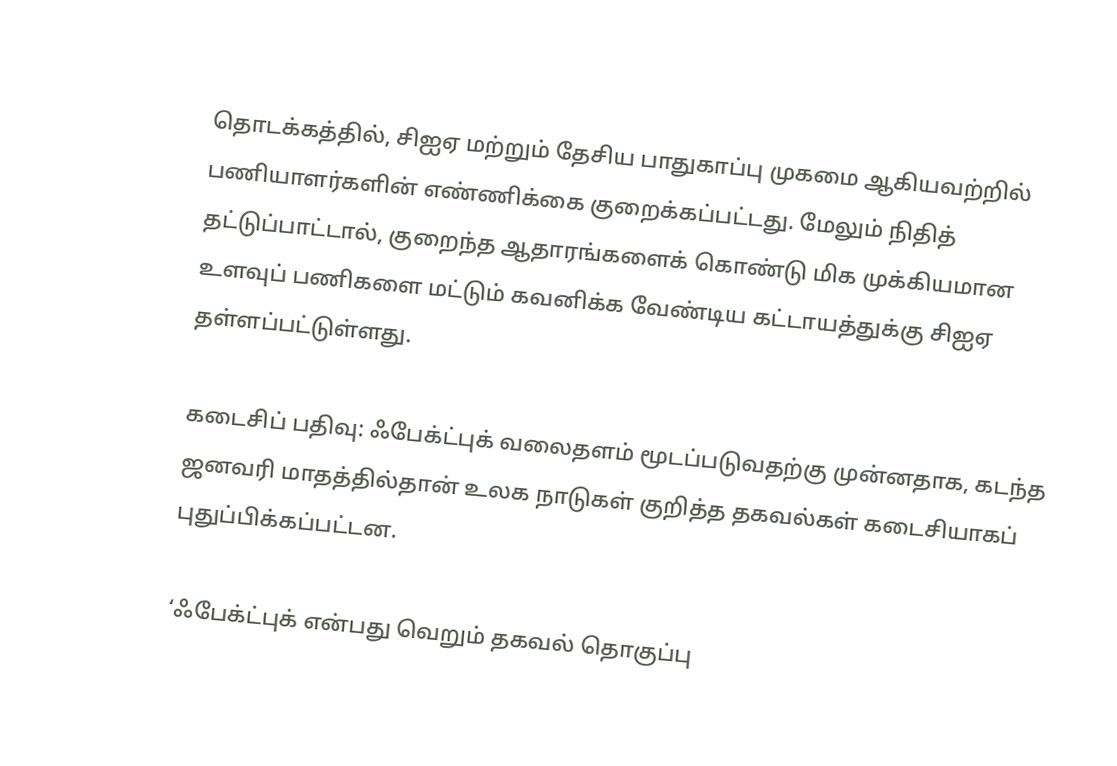தொடக்கத்தில், சிஐஏ மற்றும் தேசிய பாதுகாப்பு முகமை ஆகியவற்றில் பணியாளர்களின் எண்ணிக்கை குறைக்கப்பட்டது. மேலும் நிதித் தட்டுப்பாட்டால், குறைந்த ஆதாரங்களைக் கொண்டு மிக முக்கியமான உளவுப் பணிகளை மட்டும் கவனிக்க வேண்டிய கட்டாயத்துக்கு சிஐஏ தள்ளப்பட்டுள்ளது.

கடைசிப் பதிவு: ஃபேக்ட்புக் வலைதளம் மூடப்படுவதற்கு முன்னதாக, கடந்த ஜனவரி மாதத்தில்தான் உலக நாடுகள் குறித்த தகவல்கள் கடைசியாகப் புதுப்பிக்கப்பட்டன.

‘ஃபேக்ட்புக் என்பது வெறும் தகவல் தொகுப்பு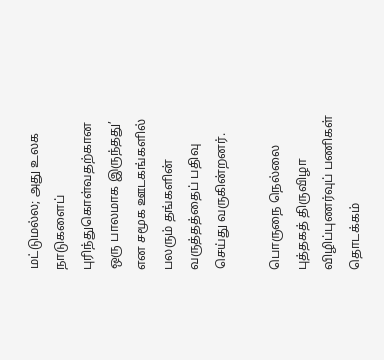மட்டுமல்ல; அது உலக நாடுகளைப் புரிந்துகொள்வதற்கான ஒரு பாலமாக இருந்தது’ என சமூக ஊடகங்களில் பலரும் தங்களின் வருத்தத்தைப் பதிவு செய்து வருகின்றனர்.

பொருநை நெல்லை புத்தகத் திருவிழா விழிப்புணர்வுப் பணிகள் தொடக்கம்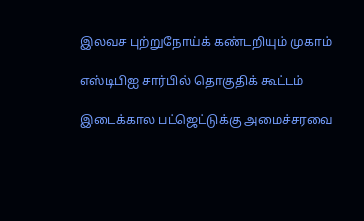இலவச புற்றுநோய்க் கண்டறியும் முகாம்

எஸ்டிபிஐ சார்பில் தொகுதிக் கூட்டம்

இடைக்கால பட்ஜெட்டுக்கு அமைச்சரவை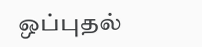ஒப்புதல்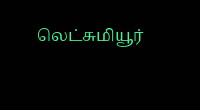லெட்சுமியூர்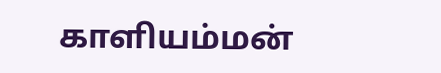காளியம்மன்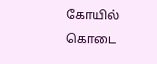கோயில் கொடை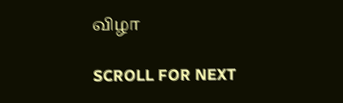விழா

SCROLL FOR NEXT